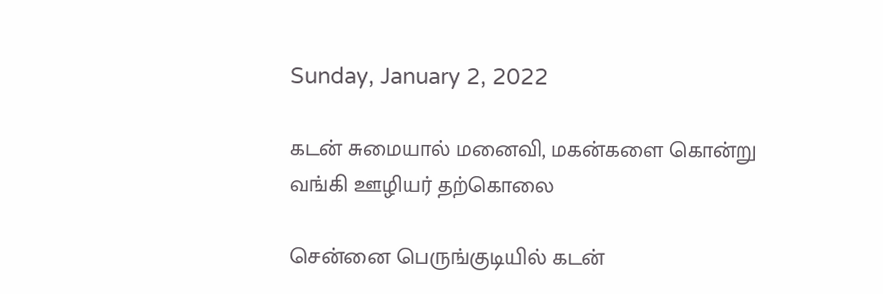Sunday, January 2, 2022

கடன் சுமையால் மனைவி, மகன்களை கொன்று வங்கி ஊழியர் தற்கொலை

சென்னை பெருங்குடியில் கடன்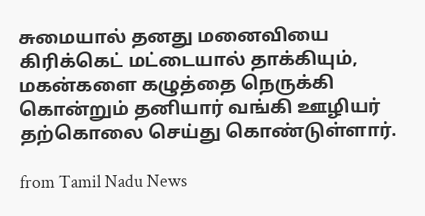சுமையால் தனது மனைவியை கிரிக்கெட் மட்டையால் தாக்கியும், மகன்களை கழுத்தை நெருக்கி கொன்றும் தனியார் வங்கி ஊழியர் தற்கொலை செய்து கொண்டுள்ளார்.

from Tamil Nadu News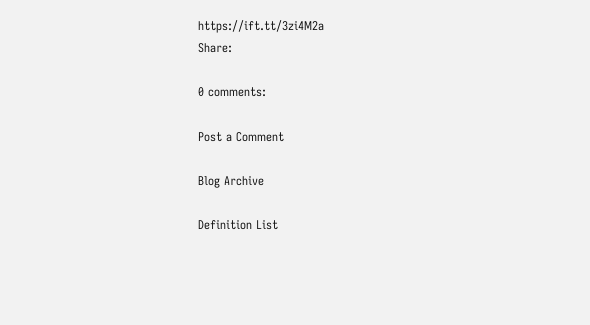https://ift.tt/3zi4M2a
Share:

0 comments:

Post a Comment

Blog Archive

Definition List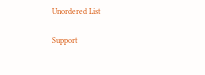Unordered List

Support